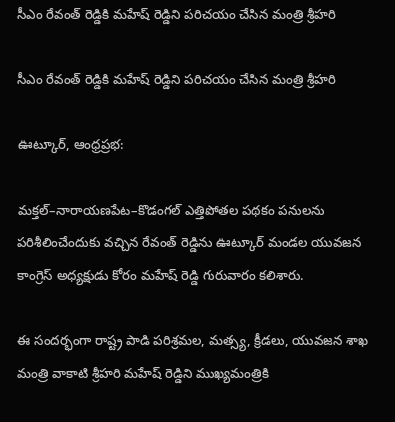సీఎం రేవంత్ రెడ్డికి మహేష్ రెడ్డిని పరిచయం చేసిన మంత్రి శ్రీహరి

సీఎం రేవంత్ రెడ్డికి మహేష్ రెడ్డిని పరిచయం చేసిన మంత్రి శ్రీహరి

ఊట్కూర్, ఆంధ్రప్రభ:

మక్తల్–నారాయణపేట–కొడంగల్ ఎత్తిపోతల పథకం పనులను పరిశీలించేందుకు వచ్చిన రేవంత్ రెడ్డిను ఊట్కూర్ మండల యువజన కాంగ్రెస్ అధ్యక్షుడు కోరం మహేష్ రెడ్డి గురువారం కలిశారు.

ఈ సందర్భంగా రాష్ట్ర పాడి పరిశ్రమల, మత్స్య, క్రీడలు, యువజన శాఖ మంత్రి వాకాటి శ్రీహరి మహేష్ రెడ్డిని ముఖ్యమంత్రికి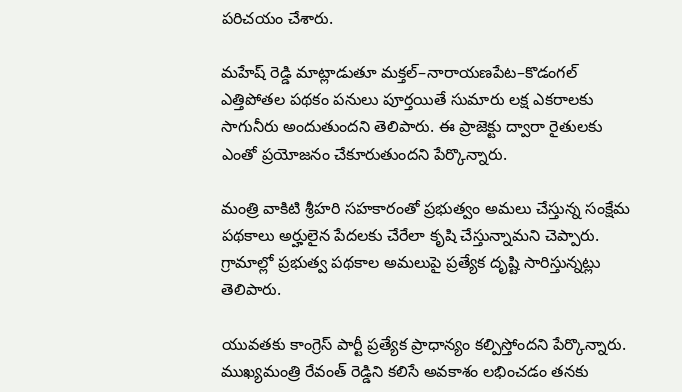పరిచయం చేశారు.

మహేష్ రెడ్డి మాట్లాడుతూ మక్తల్–నారాయణపేట–కొడంగల్ ఎత్తిపోతల పథకం పనులు పూర్తయితే సుమారు లక్ష ఎకరాలకు సాగునీరు అందుతుందని తెలిపారు. ఈ ప్రాజెక్టు ద్వారా రైతులకు ఎంతో ప్రయోజనం చేకూరుతుందని పేర్కొన్నారు.

మంత్రి వాకిటి శ్రీహరి సహకారంతో ప్రభుత్వం అమలు చేస్తున్న సంక్షేమ పథకాలు అర్హులైన పేదలకు చేరేలా కృషి చేస్తున్నామని చెప్పారు. గ్రామాల్లో ప్రభుత్వ పథకాల అమలుపై ప్రత్యేక దృష్టి సారిస్తున్నట్లు తెలిపారు.

యువతకు కాంగ్రెస్ పార్టీ ప్రత్యేక ప్రాధాన్యం కల్పిస్తోందని పేర్కొన్నారు. ముఖ్యమంత్రి రేవంత్ రెడ్డిని కలిసే అవకాశం లభించడం తనకు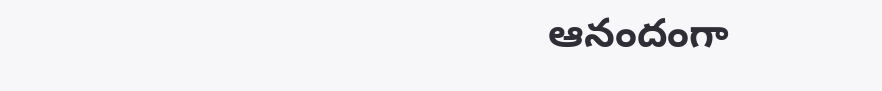ఆనందంగా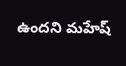ఉందని మహేష్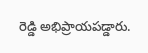రెడ్డి అభిప్రాయపడ్డారు.